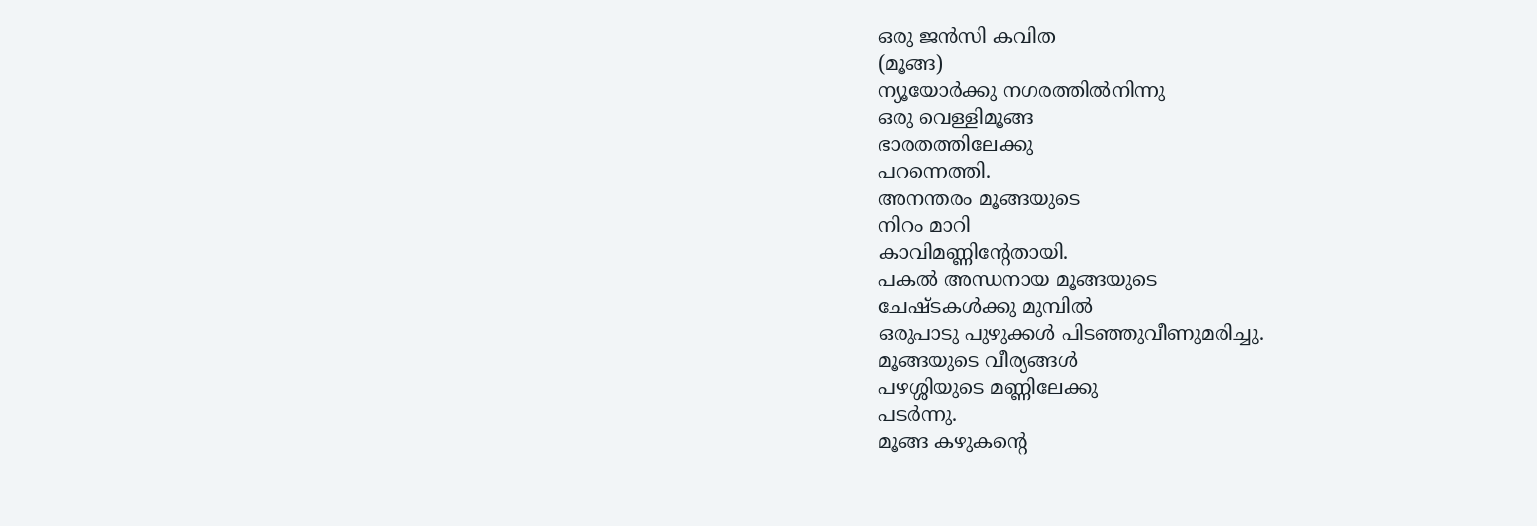ഒരു ജൻസി കവിത
(മൂങ്ങ)
ന്യൂയോർക്കു നഗരത്തിൽനിന്നു
ഒരു വെള്ളിമൂങ്ങ
ഭാരതത്തിലേക്കു
പറന്നെത്തി.
അനന്തരം മൂങ്ങയുടെ
നിറം മാറി
കാവിമണ്ണിൻ്റേതായി.
പകൽ അന്ധനായ മൂങ്ങയുടെ
ചേഷ്ടകൾക്കു മുമ്പിൽ
ഒരുപാടു പുഴുക്കൾ പിടഞ്ഞുവീണുമരിച്ചു.
മൂങ്ങയുടെ വീര്യങ്ങൾ
പഴശ്ശിയുടെ മണ്ണിലേക്കു
പടർന്നു.
മൂങ്ങ കഴുകന്റെ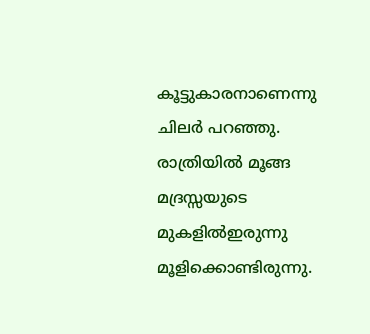കൂട്ടുകാരനാണെന്നു
ചിലർ പറഞ്ഞു.
രാത്രിയിൽ മൂങ്ങ
മദ്രസ്സയുടെ
മുകളിൽഇരുന്നു
മൂളിക്കൊണ്ടിരുന്നു.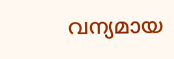വന്യമായ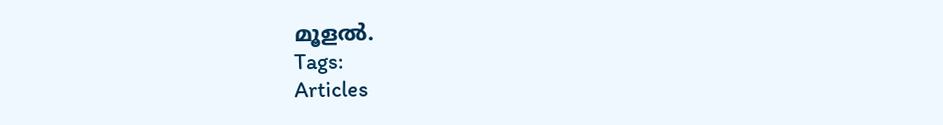മൂളൽ.
Tags:
Articles